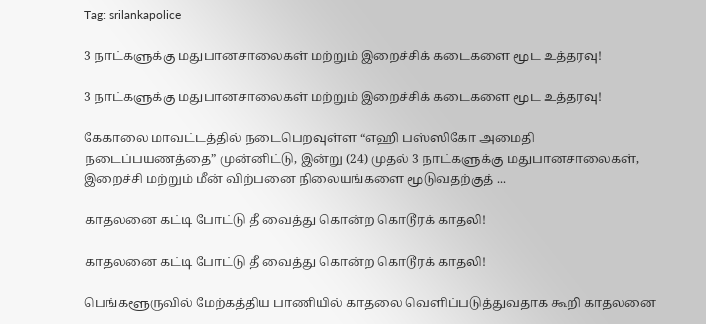Tag: srilankapolice

3 நாட்களுக்கு மதுபானசாலைகள் மற்றும் இறைச்சிக் கடைகளை மூட உத்தரவு!

3 நாட்களுக்கு மதுபானசாலைகள் மற்றும் இறைச்சிக் கடைகளை மூட உத்தரவு!

கேகாலை மாவட்டத்தில் நடைபெறவுள்ள “எஹி பஸ்ஸிகோ அமைதி நடைப்பயணத்தை” முன்னிட்டு, இன்று (24) முதல் 3 நாட்களுக்கு மதுபானசாலைகள், இறைச்சி மற்றும் மீன் விற்பனை நிலையங்களை மூடுவதற்குத் ...

காதலனை கட்டி போட்டு தீ வைத்து கொன்ற கொடூரக் காதலி!

காதலனை கட்டி போட்டு தீ வைத்து கொன்ற கொடூரக் காதலி!

பெங்களூருவில் மேற்கத்திய பாணியில் காதலை வெளிப்படுத்துவதாக கூறி காதலனை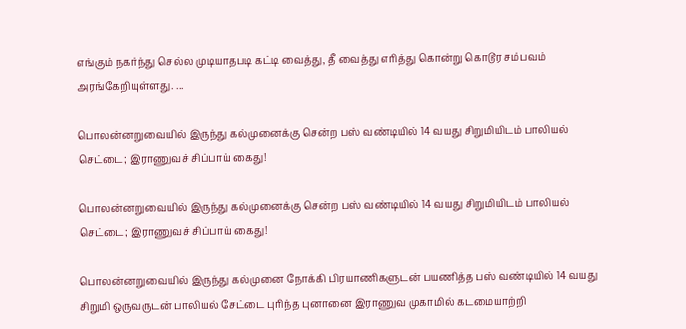எங்கும் நகர்ந்து செல்ல முடியாதபடி கட்டி வைத்து, தீ வைத்து எரித்து கொன்று கொடூர சம்பவம் அரங்கேறியுள்ளது. ...

பொலன்னறுவையில் இருந்து கல்முனைக்கு சென்ற பஸ் வண்டியில் 14 வயது சிறுமியிடம் பாலியல் செட்டை; இராணுவச் சிப்பாய் கைது!

பொலன்னறுவையில் இருந்து கல்முனைக்கு சென்ற பஸ் வண்டியில் 14 வயது சிறுமியிடம் பாலியல் செட்டை; இராணுவச் சிப்பாய் கைது!

பொலன்னறுவையில் இருந்து கல்முனை நோக்கி பிரயாணிகளுடன் பயணித்த பஸ் வண்டியில் 14 வயது சிறுமி ஒருவருடன் பாலியல் சேட்டை புரிந்த புனானை இராணுவ முகாமில் கடமையாற்றி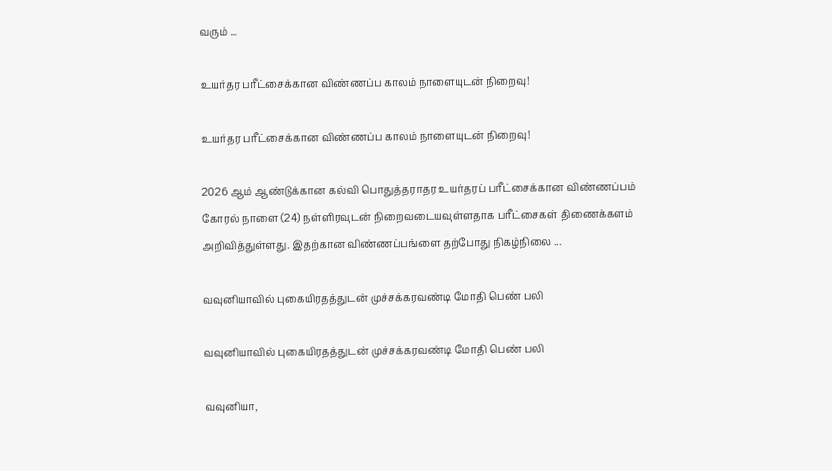வரும் ...

உயர்தர பரீட்சைக்கான விண்ணப்ப காலம் நாளையுடன் நிறைவு!

உயர்தர பரீட்சைக்கான விண்ணப்ப காலம் நாளையுடன் நிறைவு!

2026 ஆம் ஆண்டுக்கான கல்வி பொதுத்தராதர உயர்தரப் பரீட்சைக்கான விண்ணப்பம் கோரல் நாளை (24) நள்ளிரவுடன் நிறைவடையவுள்ளதாக பரீட்சைகள் திணைக்களம் அறிவித்துள்ளது. இதற்கான விண்ணப்பங்ளை தற்போது நிகழ்நிலை ...

வவுனியாவில் புகையிரதத்துடன் முச்சக்கரவண்டி மோதி பெண் பலி

வவுனியாவில் புகையிரதத்துடன் முச்சக்கரவண்டி மோதி பெண் பலி

வவுனியா,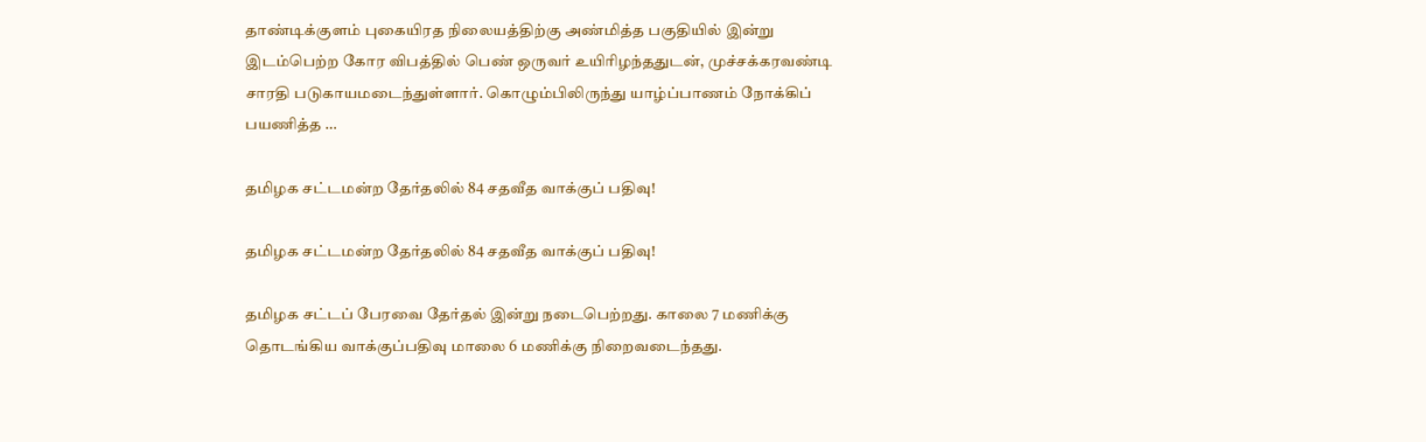தாண்டிக்குளம் புகையிரத நிலையத்திற்கு அண்மித்த பகுதியில் இன்று இடம்பெற்ற கோர விபத்தில் பெண் ஒருவர் உயிரிழந்ததுடன், முச்சக்கரவண்டி சாரதி படுகாயமடைந்துள்ளார். கொழும்பிலிருந்து யாழ்ப்பாணம் நோக்கிப் பயணித்த ...

தமிழக சட்டமன்ற தேர்தலில் 84 சதவீத வாக்குப் பதிவு!

தமிழக சட்டமன்ற தேர்தலில் 84 சதவீத வாக்குப் பதிவு!

தமிழக சட்டப் பேரவை தேர்தல் இன்று நடைபெற்றது. காலை 7 மணிக்கு தொடங்கிய வாக்குப்பதிவு மாலை 6 மணிக்கு நிறைவடைந்தது.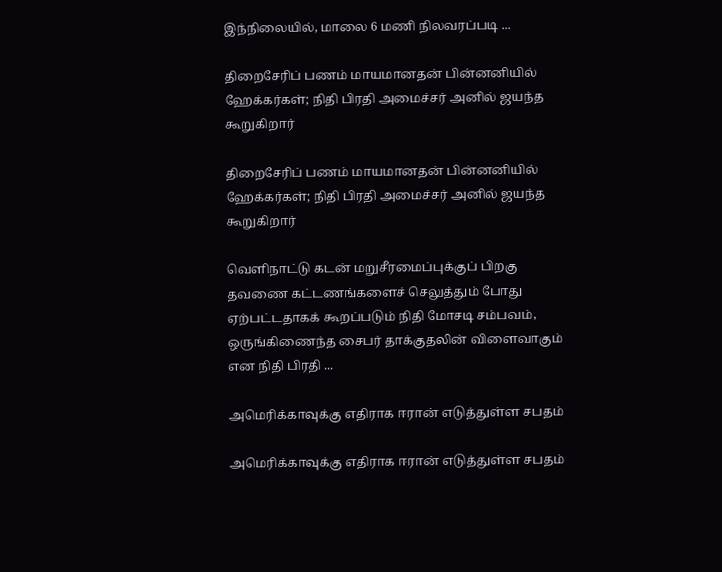இந்நிலையில், மாலை 6 மணி நிலவரப்படி ...

திறைசேரிப் பணம் மாயமானதன் பின்னனியில் ஹேக்கர்கள்; நிதி பிரதி அமைச்சர் அனில் ஜயந்த கூறுகிறார்

திறைசேரிப் பணம் மாயமானதன் பின்னனியில் ஹேக்கர்கள்; நிதி பிரதி அமைச்சர் அனில் ஜயந்த கூறுகிறார்

வெளிநாட்டு கடன் மறுசீரமைப்புக்குப் பிறகு தவணை கட்டணங்களைச் செலுத்தும் போது ஏற்பட்டதாகக் கூறப்படும் நிதி மோசடி சம்பவம், ஒருங்கிணைந்த சைபர் தாக்குதலின் விளைவாகும் என நிதி பிரதி ...

அமெரிக்காவுக்கு எதிராக ஈரான் எடுத்துள்ள சபதம்

அமெரிக்காவுக்கு எதிராக ஈரான் எடுத்துள்ள சபதம்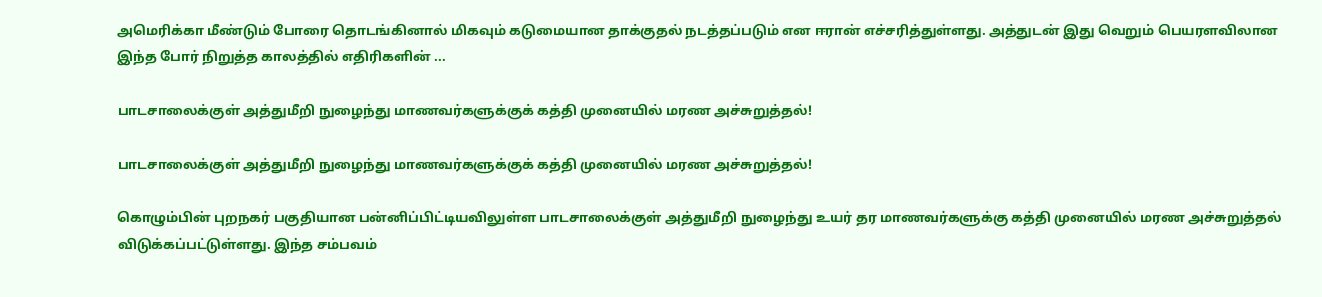அமெரிக்கா மீண்டும் போரை தொடங்கினால் மிகவும் கடுமையான தாக்குதல் நடத்தப்படும் என ஈரான் எச்சரித்துள்ளது. அத்துடன் இது வெறும் பெயரளவிலான இந்த போர் நிறுத்த காலத்தில் எதிரிகளின் ...

பாடசாலைக்குள் அத்துமீறி நுழைந்து மாணவர்களுக்குக் கத்தி முனையில் மரண அச்சுறுத்தல்!

பாடசாலைக்குள் அத்துமீறி நுழைந்து மாணவர்களுக்குக் கத்தி முனையில் மரண அச்சுறுத்தல்!

கொழும்பின் புறநகர் பகுதியான பன்னிப்பிட்டியவிலுள்ள பாடசாலைக்குள் அத்துமீறி நுழைந்து உயர் தர மாணவர்களுக்கு கத்தி முனையில் மரண அச்சுறுத்தல் விடுக்கப்பட்டுள்ளது. இந்த சம்பவம்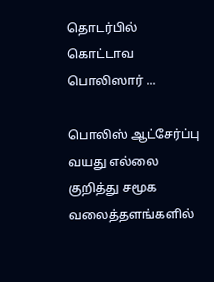தொடர்பில் கொட்டாவ பொலிஸார் ...

பொலிஸ் ஆட்சேர்ப்பு வயது எல்லை குறித்து சமூக வலைத்தளங்களில்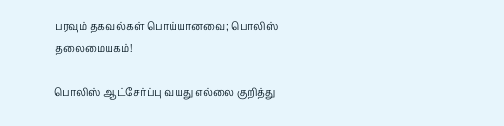பரவும் தகவல்கள் பொய்யானவை; பொலிஸ் தலைமையகம்!

பொலிஸ் ஆட்சேர்ப்பு வயது எல்லை குறித்து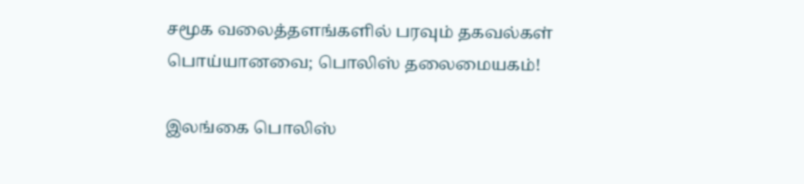சமூக வலைத்தளங்களில் பரவும் தகவல்கள் பொய்யானவை; பொலிஸ் தலைமையகம்!

இலங்கை பொலிஸ்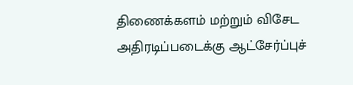திணைக்களம் மற்றும் விசேட அதிரடிப்படைக்கு ஆட்சேர்ப்புச்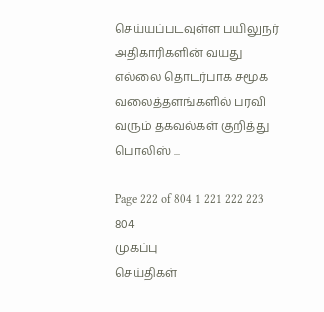செய்யப்படவுள்ள பயிலுநர் அதிகாரிகளின் வயது எல்லை தொடர்பாக சமூக வலைத்தளங்களில் பரவி வரும் தகவல்கள் குறித்து பொலிஸ் ...

Page 222 of 804 1 221 222 223 804
முகப்பு
செய்திகள்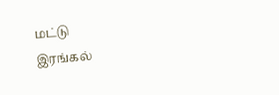மட்டு
இரங்கல்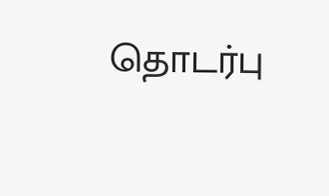தொடர்பு